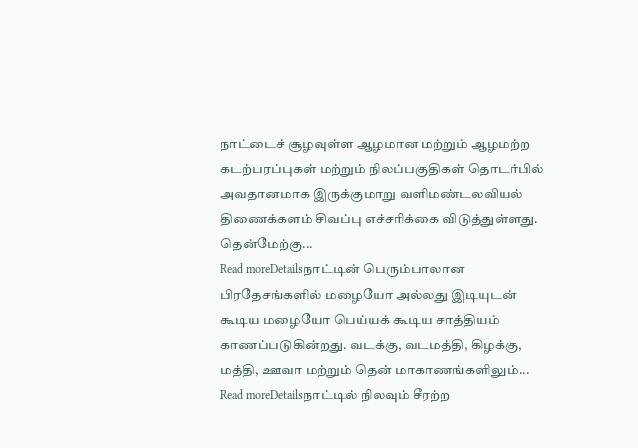நாட்டைச் சூழவுள்ள ஆழமான மற்றும் ஆழமற்ற கடற்பரப்புகள் மற்றும் நிலப்பகுதிகள் தொடர்பில் அவதானமாக இருக்குமாறு வளிமண்டலவியல் திணைக்களம் சிவப்பு எச்சரிக்கை விடுத்துள்ளது. தென்மேற்கு...
Read moreDetailsநாட்டின் பெரும்பாலான பிரதேசங்களில் மழையோ அல்லது இடியுடன் கூடிய மழையோ பெய்யக் கூடிய சாத்தியம் காணப்படுகின்றது. வடக்கு, வடமத்தி, கிழக்கு, மத்தி, ஊவா மற்றும் தென் மாகாணங்களிலும்...
Read moreDetailsநாட்டில் நிலவும் சீரற்ற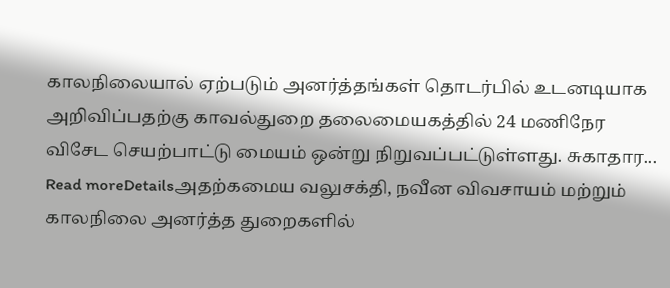காலநிலையால் ஏற்படும் அனர்த்தங்கள் தொடர்பில் உடனடியாக அறிவிப்பதற்கு காவல்துறை தலைமையகத்தில் 24 மணிநேர விசேட செயற்பாட்டு மையம் ஒன்று நிறுவப்பட்டுள்ளது. சுகாதார...
Read moreDetailsஅதற்கமைய வலுசக்தி, நவீன விவசாயம் மற்றும் காலநிலை அனர்த்த துறைகளில்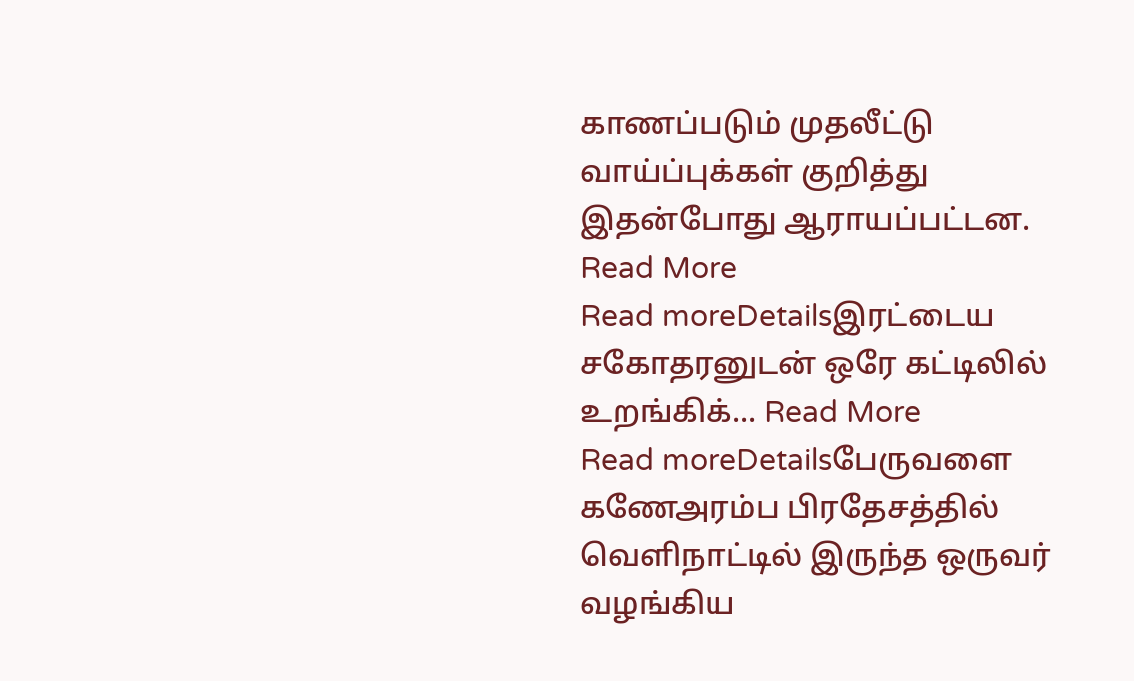காணப்படும் முதலீட்டு வாய்ப்புக்கள் குறித்து இதன்போது ஆராயப்பட்டன. Read More
Read moreDetailsஇரட்டைய சகோதரனுடன் ஒரே கட்டிலில் உறங்கிக்... Read More
Read moreDetailsபேருவளை கணேஅரம்ப பிரதேசத்தில் வெளிநாட்டில் இருந்த ஒருவர் வழங்கிய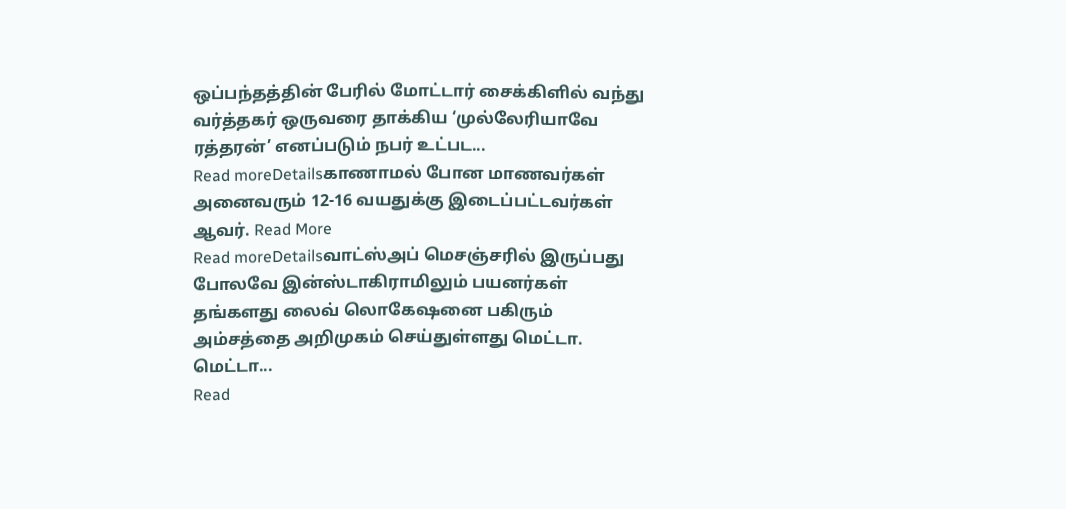ஒப்பந்தத்தின் பேரில் மோட்டார் சைக்கிளில் வந்து வர்த்தகர் ஒருவரை தாக்கிய ‘முல்லேரியாவே ரத்தரன்’ எனப்படும் நபர் உட்பட...
Read moreDetailsகாணாமல் போன மாணவர்கள் அனைவரும் 12-16 வயதுக்கு இடைப்பட்டவர்கள் ஆவர். Read More
Read moreDetailsவாட்ஸ்அப் மெசஞ்சரில் இருப்பது போலவே இன்ஸ்டாகிராமிலும் பயனர்கள் தங்களது லைவ் லொகேஷனை பகிரும் அம்சத்தை அறிமுகம் செய்துள்ளது மெட்டா. மெட்டா...
Read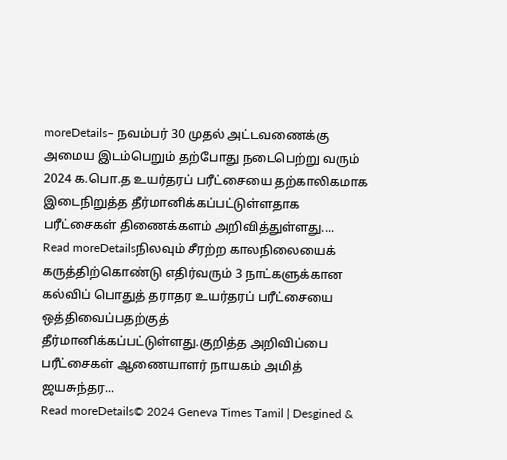moreDetails– நவம்பர் 30 முதல் அட்டவணைக்கு அமைய இடம்பெறும் தற்போது நடைபெற்று வரும் 2024 க.பொ.த உயர்தரப் பரீட்சையை தற்காலிகமாக இடைநிறுத்த தீர்மானிக்கப்பட்டுள்ளதாக பரீட்சைகள் திணைக்களம் அறிவித்துள்ளது....
Read moreDetailsநிலவும் சீரற்ற காலநிலையைக் கருத்திற்கொண்டு எதிர்வரும் 3 நாட்களுக்கான கல்விப் பொதுத் தராதர உயர்தரப் பரீட்சையை ஒத்திவைப்பதற்குத் தீர்மானிக்கப்பட்டுள்ளது.குறித்த அறிவிப்பை பரீட்சைகள் ஆணையாளர் நாயகம் அமித் ஜயசுந்தர...
Read moreDetails© 2024 Geneva Times Tamil | Desgined &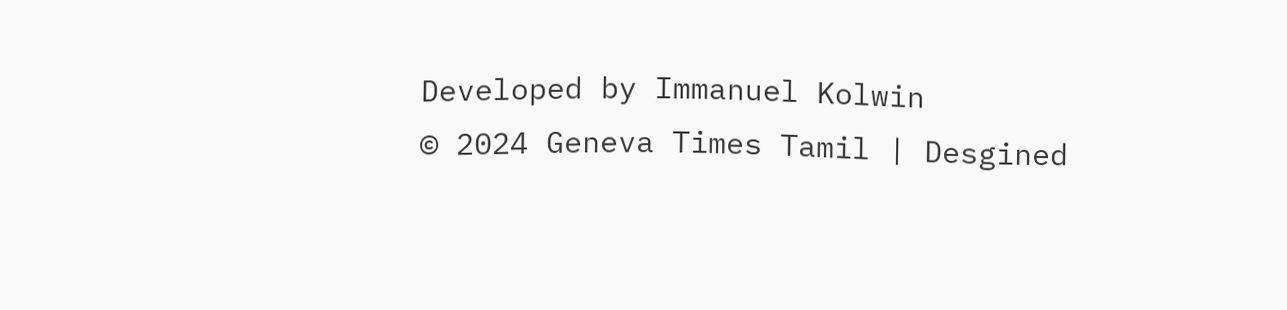Developed by Immanuel Kolwin
© 2024 Geneva Times Tamil | Desgined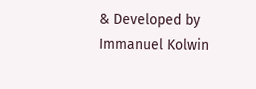& Developed by Immanuel Kolwin